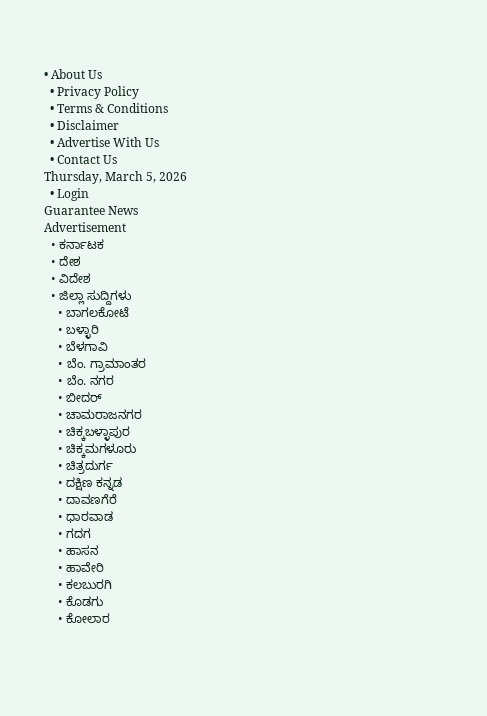• About Us
  • Privacy Policy
  • Terms & Conditions
  • Disclaimer
  • Advertise With Us
  • Contact Us
Thursday, March 5, 2026
  • Login
Guarantee News
Advertisement
  • ಕರ್ನಾಟಕ
  • ದೇಶ
  • ವಿದೇಶ
  • ಜಿಲ್ಲಾ ಸುದ್ದಿಗಳು
    • ಬಾಗಲಕೋಟೆ
    • ಬಳ್ಳಾರಿ
    • ಬೆಳಗಾವಿ
    • ಬೆಂ. ಗ್ರಾಮಾಂತರ
    • ಬೆಂ. ನಗರ
    • ಬೀದರ್
    • ಚಾಮರಾಜನಗರ
    • ಚಿಕ್ಕಬಳ್ಳಾಪುರ
    • ಚಿಕ್ಕಮಗಳೂರು
    • ಚಿತ್ರದುರ್ಗ
    • ದಕ್ಷಿಣ ಕನ್ನಡ
    • ದಾವಣಗೆರೆ
    • ಧಾರವಾಡ
    • ಗದಗ
    • ಹಾಸನ
    • ಹಾವೇರಿ
    • ಕಲಬುರಗಿ
    • ಕೊಡಗು
    • ಕೋಲಾರ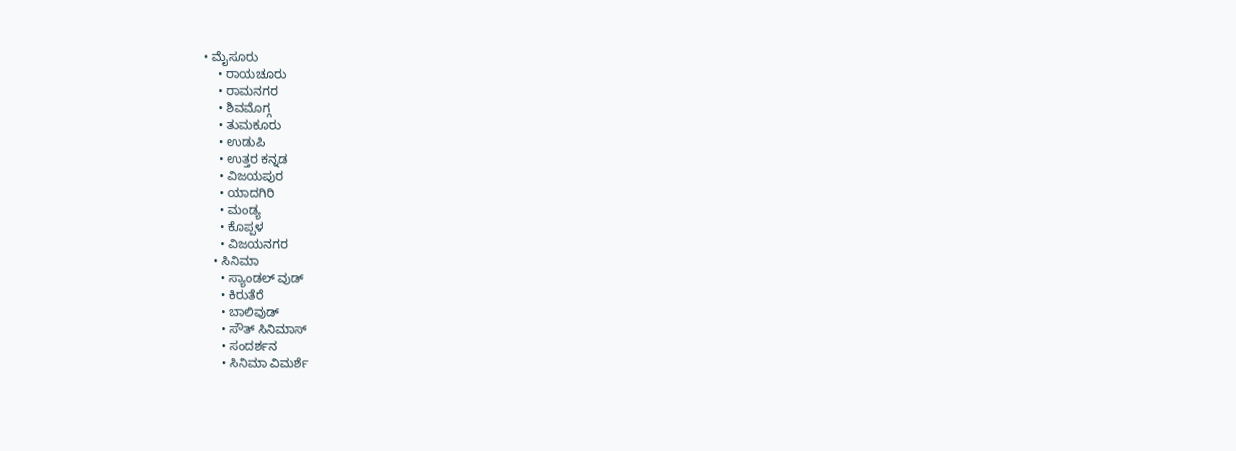• ಮೈಸೂರು
    • ರಾಯಚೂರು
    • ರಾಮನಗರ
    • ಶಿವಮೊಗ್ಗ
    • ತುಮಕೂರು
    • ಉಡುಪಿ
    • ಉತ್ತರ ಕನ್ನಡ
    • ವಿಜಯಪುರ
    • ಯಾದಗಿರಿ
    • ಮಂಡ್ಯ
    • ಕೊಪ್ಪಳ
    • ವಿಜಯನಗರ
  • ಸಿನಿಮಾ
    • ಸ್ಯಾಂಡಲ್ ವುಡ್
    • ಕಿರುತೆರೆ
    • ಬಾಲಿವುಡ್
    • ಸೌತ್ ಸಿನಿಮಾಸ್
    • ಸಂದರ್ಶನ
    • ಸಿನಿಮಾ ವಿಮರ್ಶೆ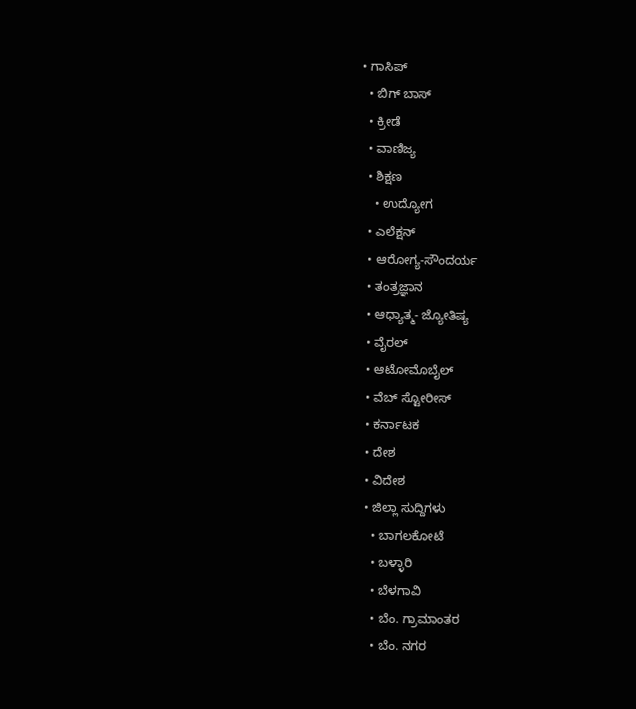• ಗಾಸಿಪ್
  • ಬಿಗ್ ಬಾಸ್
  • ಕ್ರೀಡೆ
  • ವಾಣಿಜ್ಯ
  • ಶಿಕ್ಷಣ
    • ಉದ್ಯೋಗ
  • ಎಲೆಕ್ಷನ್
  • ಆರೋಗ್ಯ-ಸೌಂದರ್ಯ
  • ತಂತ್ರಜ್ಞಾನ
  • ಆಧ್ಯಾತ್ಮ- ಜ್ಯೋತಿಷ್ಯ
  • ವೈರಲ್
  • ಆಟೋಮೊಬೈಲ್
  • ವೆಬ್ ಸ್ಟೋರೀಸ್
  • ಕರ್ನಾಟಕ
  • ದೇಶ
  • ವಿದೇಶ
  • ಜಿಲ್ಲಾ ಸುದ್ದಿಗಳು
    • ಬಾಗಲಕೋಟೆ
    • ಬಳ್ಳಾರಿ
    • ಬೆಳಗಾವಿ
    • ಬೆಂ. ಗ್ರಾಮಾಂತರ
    • ಬೆಂ. ನಗರ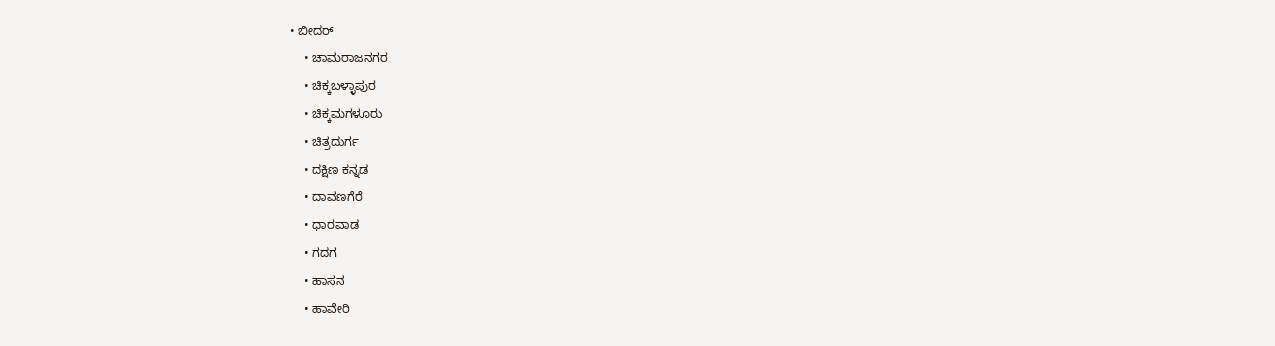• ಬೀದರ್
    • ಚಾಮರಾಜನಗರ
    • ಚಿಕ್ಕಬಳ್ಳಾಪುರ
    • ಚಿಕ್ಕಮಗಳೂರು
    • ಚಿತ್ರದುರ್ಗ
    • ದಕ್ಷಿಣ ಕನ್ನಡ
    • ದಾವಣಗೆರೆ
    • ಧಾರವಾಡ
    • ಗದಗ
    • ಹಾಸನ
    • ಹಾವೇರಿ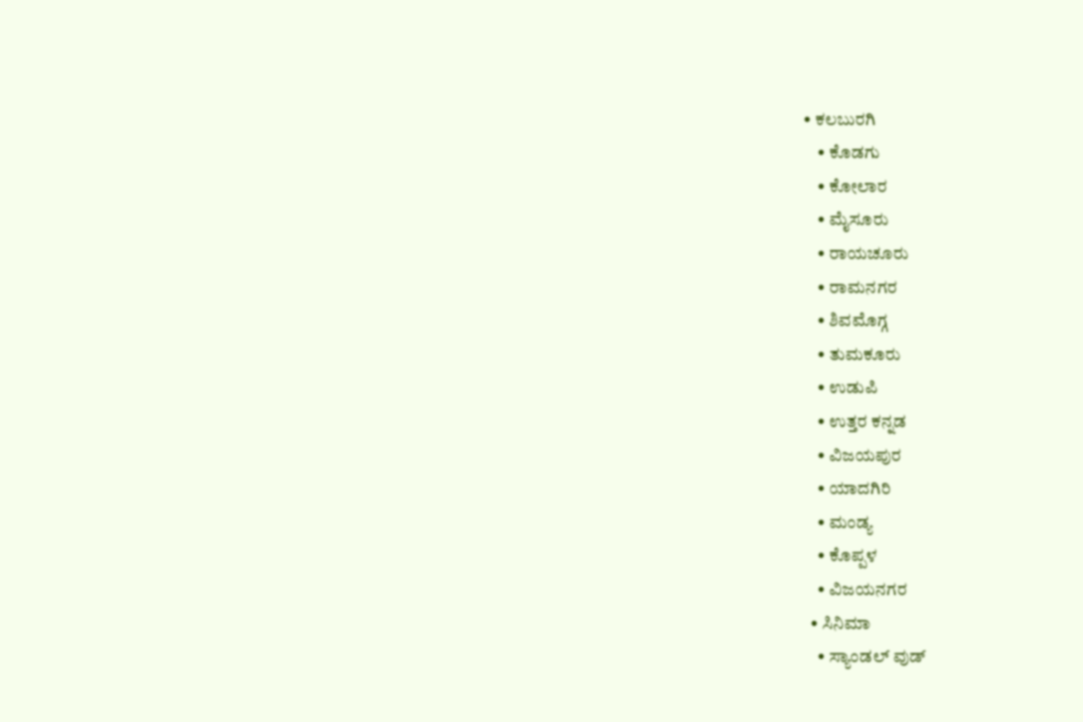• ಕಲಬುರಗಿ
    • ಕೊಡಗು
    • ಕೋಲಾರ
    • ಮೈಸೂರು
    • ರಾಯಚೂರು
    • ರಾಮನಗರ
    • ಶಿವಮೊಗ್ಗ
    • ತುಮಕೂರು
    • ಉಡುಪಿ
    • ಉತ್ತರ ಕನ್ನಡ
    • ವಿಜಯಪುರ
    • ಯಾದಗಿರಿ
    • ಮಂಡ್ಯ
    • ಕೊಪ್ಪಳ
    • ವಿಜಯನಗರ
  • ಸಿನಿಮಾ
    • ಸ್ಯಾಂಡಲ್ ವುಡ್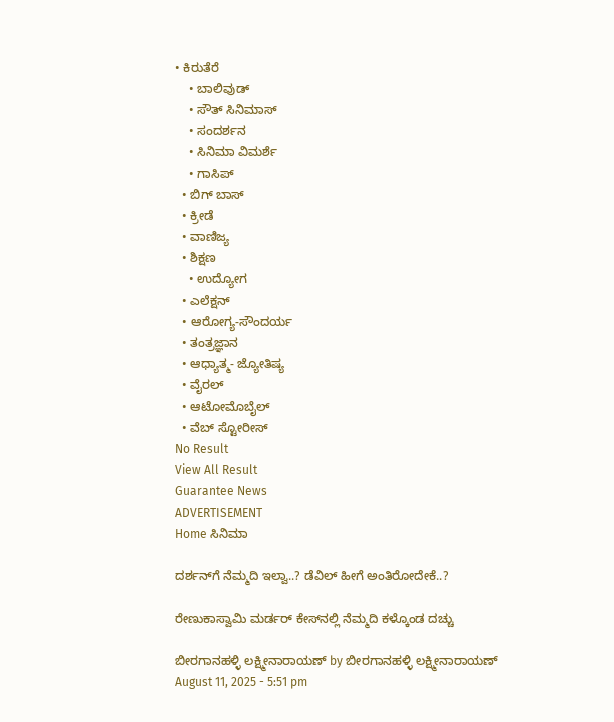• ಕಿರುತೆರೆ
    • ಬಾಲಿವುಡ್
    • ಸೌತ್ ಸಿನಿಮಾಸ್
    • ಸಂದರ್ಶನ
    • ಸಿನಿಮಾ ವಿಮರ್ಶೆ
    • ಗಾಸಿಪ್
  • ಬಿಗ್ ಬಾಸ್
  • ಕ್ರೀಡೆ
  • ವಾಣಿಜ್ಯ
  • ಶಿಕ್ಷಣ
    • ಉದ್ಯೋಗ
  • ಎಲೆಕ್ಷನ್
  • ಆರೋಗ್ಯ-ಸೌಂದರ್ಯ
  • ತಂತ್ರಜ್ಞಾನ
  • ಆಧ್ಯಾತ್ಮ- ಜ್ಯೋತಿಷ್ಯ
  • ವೈರಲ್
  • ಆಟೋಮೊಬೈಲ್
  • ವೆಬ್ ಸ್ಟೋರೀಸ್
No Result
View All Result
Guarantee News
ADVERTISEMENT
Home ಸಿನಿಮಾ

ದರ್ಶನ್‌ಗೆ ನೆಮ್ಮದಿ ಇಲ್ವಾ..? ಡೆವಿಲ್ ಹೀಗೆ ಅಂತಿರೋದೇಕೆ..?

ರೇಣುಕಾಸ್ವಾಮಿ ಮರ್ಡರ್ ಕೇಸ್‌‌ನಲ್ಲಿ ನೆಮ್ಮದಿ ಕಳ್ಕೊಂಡ ದಚ್ಚು

ಬೀರಗಾನಹಳ್ಳಿ ಲಕ್ಷ್ಮೀನಾರಾಯಣ್ by ಬೀರಗಾನಹಳ್ಳಿ ಲಕ್ಷ್ಮೀನಾರಾಯಣ್
August 11, 2025 - 5:51 pm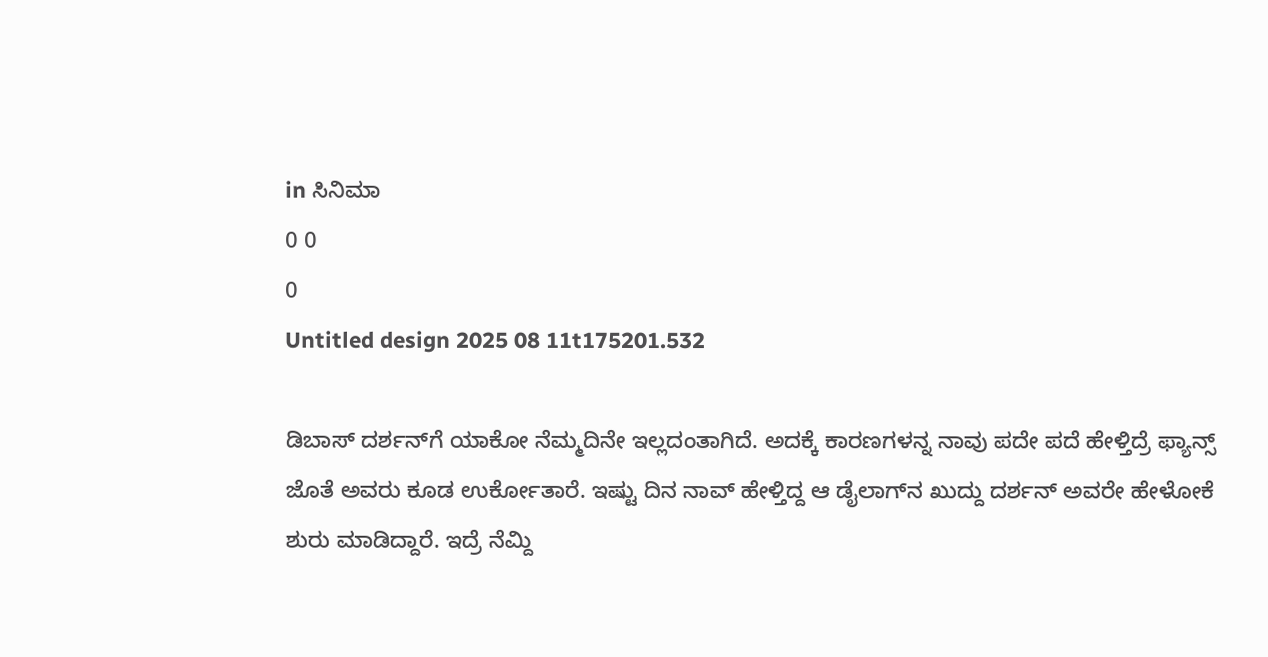in ಸಿನಿಮಾ
0 0
0
Untitled design 2025 08 11t175201.532

ಡಿಬಾಸ್ ದರ್ಶನ್‌ಗೆ ಯಾಕೋ ನೆಮ್ಮದಿನೇ ಇಲ್ಲದಂತಾಗಿದೆ. ಅದಕ್ಕೆ ಕಾರಣಗಳನ್ನ ನಾವು ಪದೇ ಪದೆ ಹೇಳ್ತಿದ್ರೆ ಫ್ಯಾನ್ಸ್ ಜೊತೆ ಅವರು ಕೂಡ ಉರ್ಕೋತಾರೆ. ಇಷ್ಟು ದಿನ ನಾವ್ ಹೇಳ್ತಿದ್ದ ಆ ಡೈಲಾಗ್‌ನ ಖುದ್ದು ದರ್ಶನ್ ಅವರೇ ಹೇಳೋಕೆ ಶುರು ಮಾಡಿದ್ದಾರೆ. ಇದ್ರೆ ನೆಮ್ದಿ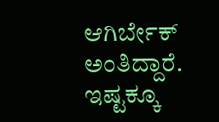ಆಗಿರ್ಬೇಕ್ ಅಂತಿದ್ದಾರೆ. ಇಷ್ಟಕ್ಕೂ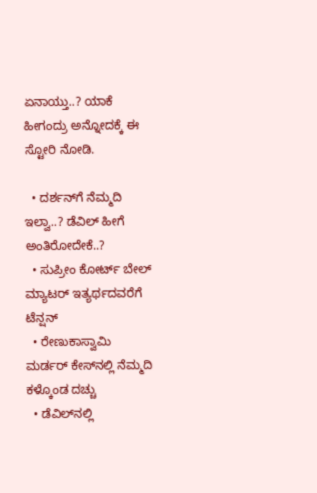ಏನಾಯ್ತು..? ಯಾಕೆ ಹೀಗಂದ್ರು ಅನ್ನೋದಕ್ಕೆ ಈ ಸ್ಟೋರಿ ನೋಡಿ.

  • ದರ್ಶನ್‌ಗೆ ನೆಮ್ಮದಿ ಇಲ್ವಾ..? ಡೆವಿಲ್ ಹೀಗೆ ಅಂತಿರೋದೇಕೆ..?
  • ಸುಪ್ರೀಂ ಕೋರ್ಟ್‌ ಬೇಲ್ ಮ್ಯಾಟರ್ ಇತ್ಯರ್ಥದವರೆಗೆ ಟೆನ್ಷನ್
  • ರೇಣುಕಾಸ್ವಾಮಿ ಮರ್ಡರ್ ಕೇಸ್‌‌ನಲ್ಲಿ ನೆಮ್ಮದಿ ಕಳ್ಕೊಂಡ ದಚ್ಚು
  • ಡೆವಿಲ್‌‌ನಲ್ಲಿ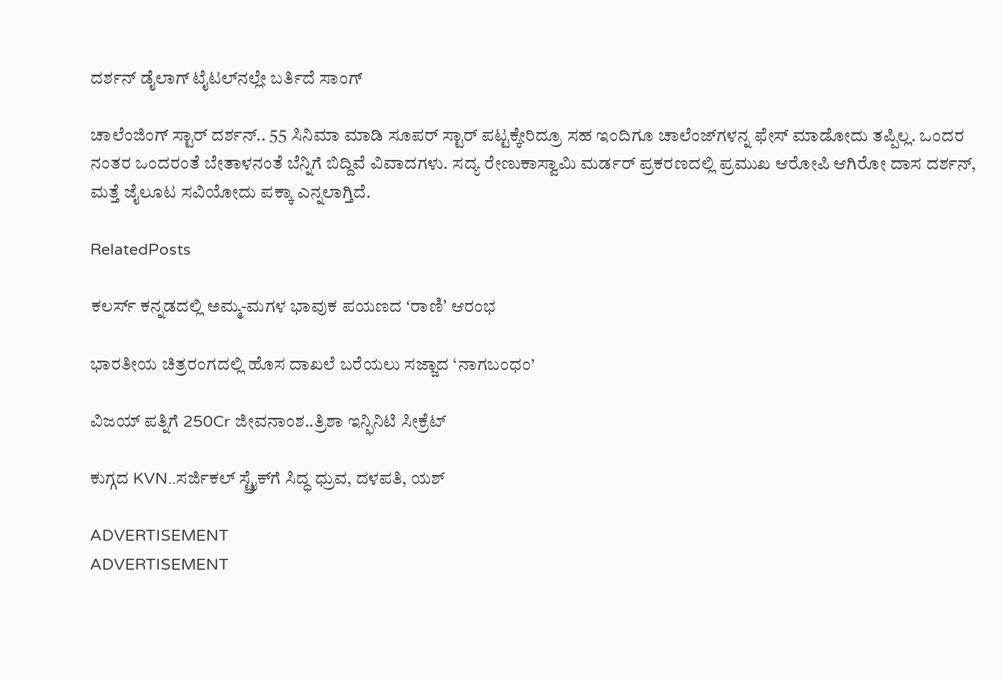ದರ್ಶನ್‌‌‌ ಡೈಲಾಗ್ ಟೈಟಲ್‌‌ನಲ್ಲೇ ಬರ್ತಿದೆ ಸಾಂಗ್

ಚಾಲೆಂಜಿಂಗ್ ಸ್ಟಾರ್ ದರ್ಶನ್.. 55 ಸಿನಿಮಾ ಮಾಡಿ ಸೂಪರ್ ಸ್ಟಾರ್ ಪಟ್ಟಕ್ಕೇರಿದ್ರೂ ಸಹ ಇಂದಿಗೂ ಚಾಲೆಂಜ್‌‌ಗಳನ್ನ ಫೇಸ್ ಮಾಡೋದು ತಪ್ಪಿಲ್ಲ. ಒಂದರ ನಂತರ ಒಂದರಂತೆ ಬೇತಾಳನಂತೆ ಬೆನ್ನಿಗೆ ಬಿದ್ದಿವೆ ವಿವಾದಗಳು. ಸದ್ಯ ರೇಣುಕಾಸ್ವಾಮಿ ಮರ್ಡರ್ ಪ್ರಕರಣದಲ್ಲಿ ಪ್ರಮುಖ ಆರೋಪಿ ಆಗಿರೋ ದಾಸ ದರ್ಶನ್, ಮತ್ತೆ ಜೈಲೂಟ ಸವಿಯೋದು ಪಕ್ಕಾ ಎನ್ನಲಾಗ್ತಿದೆ.

RelatedPosts

ಕಲರ್ಸ್‌ ಕನ್ನಡದಲ್ಲಿ ಅಮ್ಮ-ಮಗಳ ಭಾವುಕ ಪಯಣದ ʻರಾಣಿʼ ಆರಂಭ

ಭಾರತೀಯ ಚಿತ್ರರಂಗದಲ್ಲಿ ಹೊಸ ದಾಖಲೆ ಬರೆಯಲು ಸಜ್ಜಾದ ‘ನಾಗಬಂಧಂ’

ವಿಜಯ್ ಪತ್ನಿಗೆ 250Cr ಜೀವನಾಂಶ..ತ್ರಿಶಾ ಇನ್ಫಿನಿಟಿ ಸೀಕ್ರೆಟ್

ಕುಗ್ಗದ KVN..ಸರ್ಜಿಕಲ್ ಸ್ಟ್ರೈಕ್‌ಗೆ ಸಿದ್ಧ ಧ್ರುವ, ದಳಪತಿ, ಯಶ್

ADVERTISEMENT
ADVERTISEMENT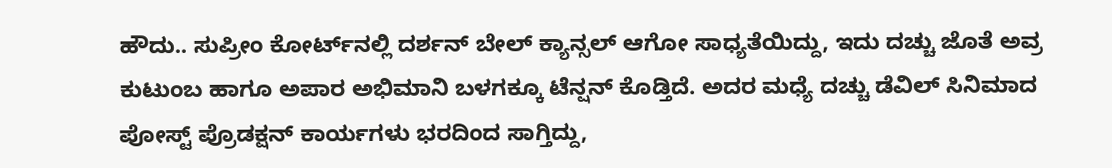ಹೌದು.. ಸುಪ್ರೀಂ ಕೋರ್ಟ್‌ನಲ್ಲಿ ದರ್ಶನ್ ಬೇಲ್ ಕ್ಯಾನ್ಸಲ್ ಆಗೋ ಸಾಧ್ಯತೆಯಿದ್ದು, ಇದು ದಚ್ಚು ಜೊತೆ ಅವ್ರ ಕುಟುಂಬ ಹಾಗೂ ಅಪಾರ ಅಭಿಮಾನಿ ಬಳಗಕ್ಕೂ ಟೆನ್ಷನ್ ಕೊಡ್ತಿದೆ. ಅದರ ಮಧ್ಯೆ ದಚ್ಚು ಡೆವಿಲ್ ಸಿನಿಮಾದ ಪೋಸ್ಟ್ ಪ್ರೊಡಕ್ಷನ್ ಕಾರ್ಯಗಳು ಭರದಿಂದ ಸಾಗ್ತಿದ್ದು,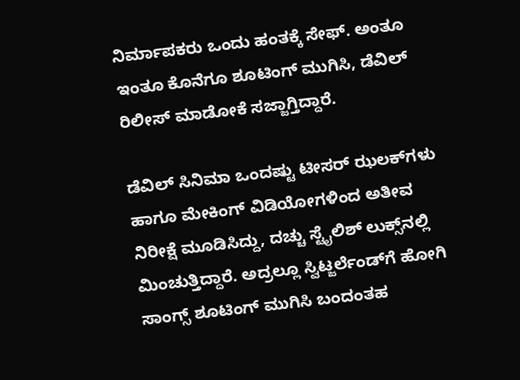ನಿರ್ಮಾಪಕರು ಒಂದು ಹಂತಕ್ಕೆ ಸೇಫ್. ಅಂತೂ ಇಂತೂ ಕೊನೆಗೂ ಶೂಟಿಂಗ್ ಮುಗಿಸಿ, ಡೆವಿಲ್ ರಿಲೀಸ್ ಮಾಡೋಕೆ ಸಜ್ಜಾಗ್ತಿದ್ದಾರೆ.

ಡೆವಿಲ್ ಸಿನಿಮಾ ಒಂದಷ್ಟು ಟೀಸರ್ ಝಲಕ್‌ಗಳು ಹಾಗೂ ಮೇಕಿಂಗ್ ವಿಡಿಯೋಗಳಿಂದ ಅತೀವ ನಿರೀಕ್ಷೆ ಮೂಡಿಸಿದ್ದು, ದಚ್ಚು ಸ್ಟೈಲಿಶ್ ಲುಕ್ಸ್‌‌ನಲ್ಲಿ ಮಿಂಚುತ್ತಿದ್ದಾರೆ. ಅದ್ರಲ್ಲೂ ಸ್ವಿಟ್ಜರ್ಲೆಂಡ್‌‌‌‌ಗೆ ಹೋಗಿ ಸಾಂಗ್ಸ್ ಶೂಟಿಂಗ್ ಮುಗಿಸಿ ಬಂದಂತಹ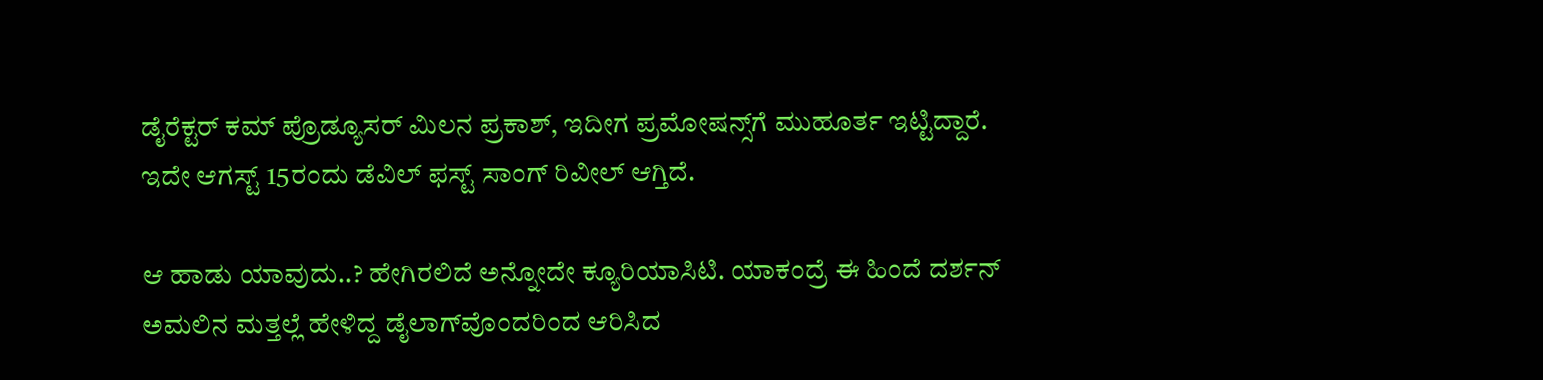ಡೈರೆಕ್ಟರ್ ಕಮ್ ಪ್ರೊಡ್ಯೂಸರ್ ಮಿಲನ ಪ್ರಕಾಶ್, ಇದೀಗ ಪ್ರಮೋಷನ್ಸ್‌ಗೆ ಮುಹೂರ್ತ ಇಟ್ಟಿದ್ದಾರೆ. ಇದೇ ಆಗಸ್ಟ್ 15ರಂದು ಡೆವಿಲ್ ಫಸ್ಟ್ ಸಾಂಗ್ ರಿವೀಲ್ ಆಗ್ತಿದೆ.

ಆ ಹಾಡು ಯಾವುದು..? ಹೇಗಿರಲಿದೆ ಅನ್ನೋದೇ ಕ್ಯೂರಿಯಾಸಿಟಿ. ಯಾಕಂದ್ರೆ ಈ ಹಿಂದೆ ದರ್ಶನ್ ಅಮಲಿನ ಮತ್ತಲ್ಲೆ ಹೇಳಿದ್ದ ಡೈಲಾಗ್‌ವೊಂದರಿಂದ ಆರಿಸಿದ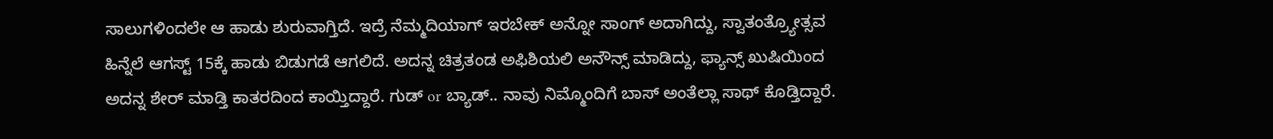ಸಾಲುಗಳಿಂದಲೇ ಆ ಹಾಡು ಶುರುವಾಗ್ತಿದೆ. ಇದ್ರೆ ನೆಮ್ಮದಿಯಾಗ್ ಇರಬೇಕ್ ಅನ್ನೋ ಸಾಂಗ್ ಅದಾಗಿದ್ದು, ಸ್ವಾತಂತ್ರ್ಯೋತ್ಸವ ಹಿನ್ನೆಲೆ ಆಗಸ್ಟ್ 15ಕ್ಕೆ ಹಾಡು ಬಿಡುಗಡೆ ಆಗಲಿದೆ. ಅದನ್ನ ಚಿತ್ರತಂಡ ಅಫಿಶಿಯಲಿ ಅನೌನ್ಸ್ ಮಾಡಿದ್ದು, ಫ್ಯಾನ್ಸ್ ಖುಷಿಯಿಂದ ಅದನ್ನ ಶೇರ್ ಮಾಡ್ತಿ ಕಾತರದಿಂದ ಕಾಯ್ತಿದ್ದಾರೆ. ಗುಡ್ or ಬ್ಯಾಡ್.. ನಾವು ನಿಮ್ಮೊಂದಿಗೆ ಬಾಸ್ ಅಂತೆಲ್ಲಾ ಸಾಥ್ ಕೊಡ್ತಿದ್ದಾರೆ.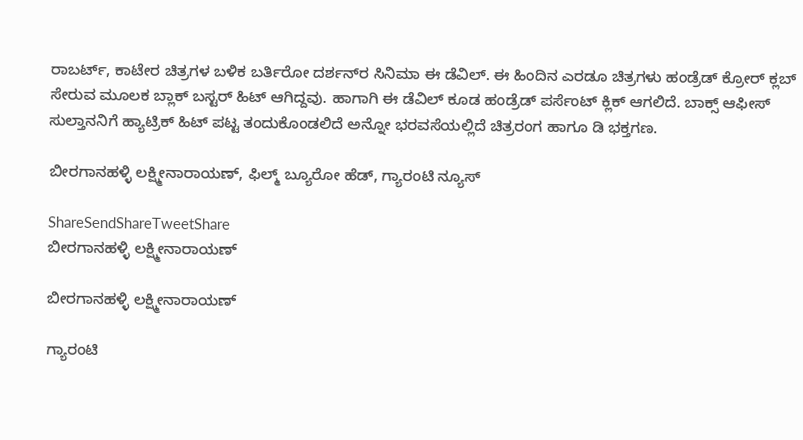ರಾಬರ್ಟ್‌, ಕಾಟೇರ ಚಿತ್ರಗಳ ಬಳಿಕ ಬರ್ತಿರೋ ದರ್ಶನ್‌ರ ಸಿನಿಮಾ ಈ ಡೆವಿಲ್. ಈ ಹಿಂದಿನ ಎರಡೂ ಚಿತ್ರಗಳು ಹಂಡ್ರೆಡ್ ಕ್ರೋರ್ ಕ್ಲಬ್ ಸೇರುವ ಮೂಲಕ ಬ್ಲಾಕ್ ಬಸ್ಟರ್ ಹಿಟ್ ಆಗಿದ್ದವು. ಹಾಗಾಗಿ ಈ ಡೆವಿಲ್ ಕೂಡ ಹಂಡ್ರೆಡ್ ಪರ್ಸೆಂಟ್ ಕ್ಲಿಕ್ ಆಗಲಿದೆ. ಬಾಕ್ಸ್ ಆಫೀಸ್ ಸುಲ್ತಾನನಿಗೆ ಹ್ಯಾಟ್ರಿಕ್ ಹಿಟ್ ಪಟ್ಟ ತಂದುಕೊಂಡಲಿದೆ ಅನ್ನೋ ಭರವಸೆಯಲ್ಲಿದೆ ಚಿತ್ರರಂಗ ಹಾಗೂ ಡಿ ಭಕ್ತಗಣ.

ಬೀರಗಾನಹಳ್ಳಿ ಲಕ್ಷ್ಮೀನಾರಾಯಣ್, ಫಿಲ್ಮ್ ಬ್ಯೂರೋ ಹೆಡ್, ಗ್ಯಾರಂಟಿ ನ್ಯೂಸ್

ShareSendShareTweetShare
ಬೀರಗಾನಹಳ್ಳಿ ಲಕ್ಷ್ಮೀನಾರಾಯಣ್

ಬೀರಗಾನಹಳ್ಳಿ ಲಕ್ಷ್ಮೀನಾರಾಯಣ್

ಗ್ಯಾರಂಟಿ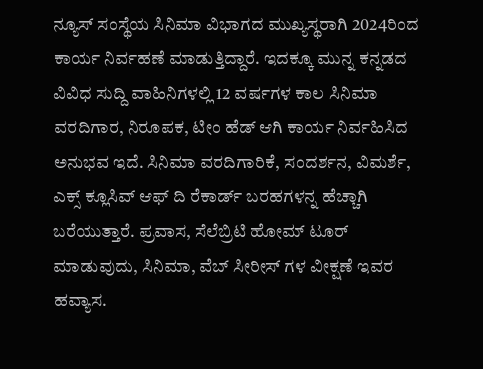ನ್ಯೂಸ್ ಸಂಸ್ಥೆಯ ಸಿನಿಮಾ ವಿಭಾಗದ ಮುಖ್ಯಸ್ಥರಾಗಿ 2024ರಿಂದ ಕಾರ್ಯ ನಿರ್ವಹಣೆ ಮಾಡುತ್ತಿದ್ದಾರೆ. ಇದಕ್ಕೂ ಮುನ್ನ ಕನ್ನಡದ ವಿವಿಧ ಸುದ್ದಿ ವಾಹಿನಿಗಳಲ್ಲಿ 12 ವರ್ಷಗಳ ಕಾಲ ಸಿನಿಮಾ ವರದಿಗಾರ, ನಿರೂಪಕ, ಟೀಂ ಹೆಡ್ ಆಗಿ ಕಾರ್ಯ ನಿರ್ವಹಿಸಿದ ಅನುಭವ ಇದೆ. ಸಿನಿಮಾ ವರದಿಗಾರಿಕೆ, ಸಂದರ್ಶನ, ವಿಮರ್ಶೆ, ಎಕ್ಸ್ ಕ್ಲೂಸಿವ್ ಆಫ್ ದಿ ರೆಕಾರ್ಡ್ ಬರಹಗಳನ್ನ ಹೆಚ್ಚಾಗಿ ಬರೆಯುತ್ತಾರೆ. ಪ್ರವಾಸ, ಸೆಲೆಬ್ರಿಟಿ ಹೋಮ್ ಟೂರ್ ಮಾಡುವುದು, ಸಿನಿಮಾ, ವೆಬ್ ಸೀರೀಸ್ ಗಳ ವೀಕ್ಷಣೆ ಇವರ ಹವ್ಯಾಸ.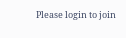Please login to join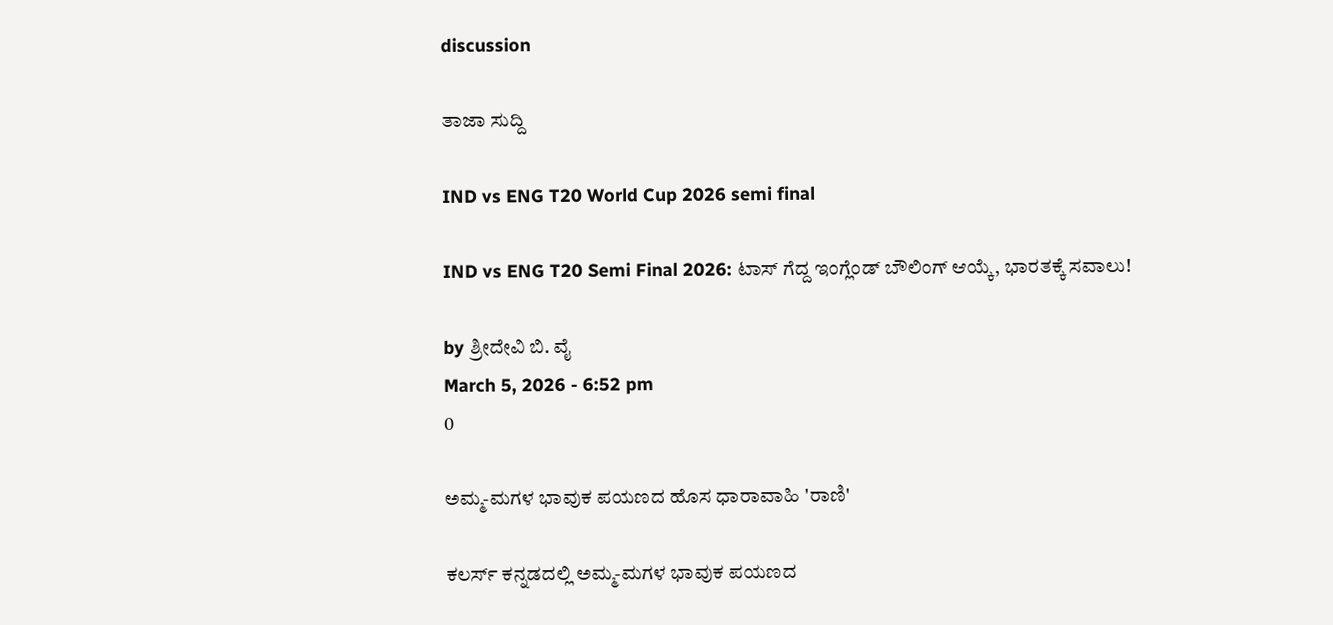discussion

ತಾಜಾ ಸುದ್ದಿ

IND vs ENG T20 World Cup 2026 semi final

IND vs ENG T20 Semi Final 2026: ಟಾಸ್ ಗೆದ್ದ ಇಂಗ್ಲೆಂಡ್ ಬೌಲಿಂಗ್ ಆಯ್ಕೆ, ಭಾರತಕ್ಕೆ ಸವಾಲು!

by ಶ್ರೀದೇವಿ ಬಿ. ವೈ
March 5, 2026 - 6:52 pm
0

ಅಮ್ಮ-ಮಗಳ ಭಾವುಕ ಪಯಣದ ಹೊಸ ಧಾರಾವಾಹಿ 'ರಾಣಿ'

ಕಲರ್ಸ್‌ ಕನ್ನಡದಲ್ಲಿ ಅಮ್ಮ-ಮಗಳ ಭಾವುಕ ಪಯಣದ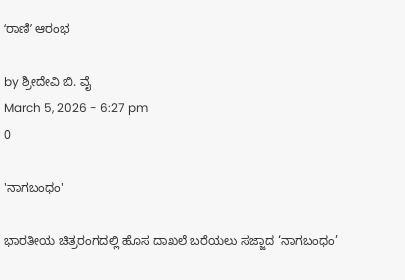ʻರಾಣಿʼ ಆರಂಭ

by ಶ್ರೀದೇವಿ ಬಿ. ವೈ
March 5, 2026 - 6:27 pm
0

'ನಾಗಬಂಧಂ'

ಭಾರತೀಯ ಚಿತ್ರರಂಗದಲ್ಲಿ ಹೊಸ ದಾಖಲೆ ಬರೆಯಲು ಸಜ್ಜಾದ ‘ನಾಗಬಂಧಂ’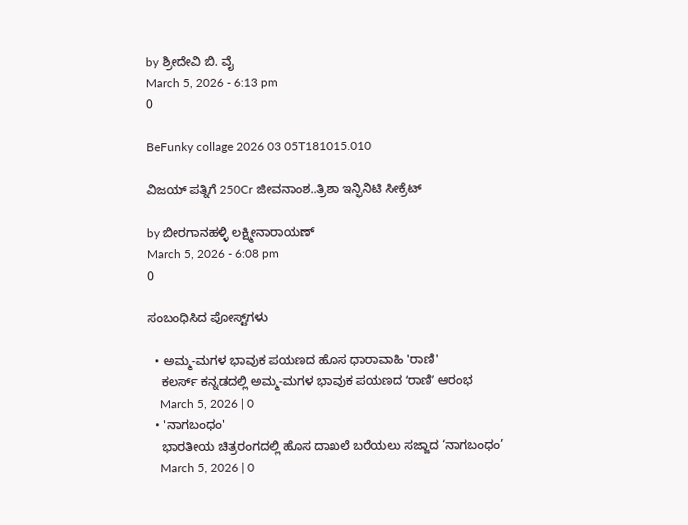by ಶ್ರೀದೇವಿ ಬಿ. ವೈ
March 5, 2026 - 6:13 pm
0

BeFunky collage 2026 03 05T181015.010

ವಿಜಯ್ ಪತ್ನಿಗೆ 250Cr ಜೀವನಾಂಶ..ತ್ರಿಶಾ ಇನ್ಫಿನಿಟಿ ಸೀಕ್ರೆಟ್

by ಬೀರಗಾನಹಳ್ಳಿ ಲಕ್ಷ್ಮೀನಾರಾಯಣ್
March 5, 2026 - 6:08 pm
0

ಸಂಬಂಧಿಸಿದ ಪೋಸ್ಟ್‌ಗಳು

  • ಅಮ್ಮ-ಮಗಳ ಭಾವುಕ ಪಯಣದ ಹೊಸ ಧಾರಾವಾಹಿ 'ರಾಣಿ'
    ಕಲರ್ಸ್‌ ಕನ್ನಡದಲ್ಲಿ ಅಮ್ಮ-ಮಗಳ ಭಾವುಕ ಪಯಣದ ʻರಾಣಿʼ ಆರಂಭ
    March 5, 2026 | 0
  • 'ನಾಗಬಂಧಂ'
    ಭಾರತೀಯ ಚಿತ್ರರಂಗದಲ್ಲಿ ಹೊಸ ದಾಖಲೆ ಬರೆಯಲು ಸಜ್ಜಾದ ‘ನಾಗಬಂಧಂ’
    March 5, 2026 | 0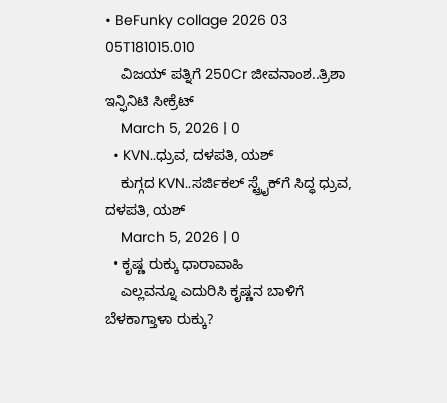• BeFunky collage 2026 03 05T181015.010
    ವಿಜಯ್ ಪತ್ನಿಗೆ 250Cr ಜೀವನಾಂಶ..ತ್ರಿಶಾ ಇನ್ಫಿನಿಟಿ ಸೀಕ್ರೆಟ್
    March 5, 2026 | 0
  • KVN..ಧ್ರುವ, ದಳಪತಿ, ಯಶ್
    ಕುಗ್ಗದ KVN..ಸರ್ಜಿಕಲ್ ಸ್ಟ್ರೈಕ್‌ಗೆ ಸಿದ್ಧ ಧ್ರುವ, ದಳಪತಿ, ಯಶ್
    March 5, 2026 | 0
  • ಕೃಷ್ಣ ರುಕ್ಕು ಧಾರಾವಾಹಿ
    ಎಲ್ಲವನ್ನೂ ಎದುರಿಸಿ ಕೃಷ್ಣನ ಬಾಳಿಗೆ ಬೆಳಕಾಗ್ತಾಳಾ ರುಕ್ಕು?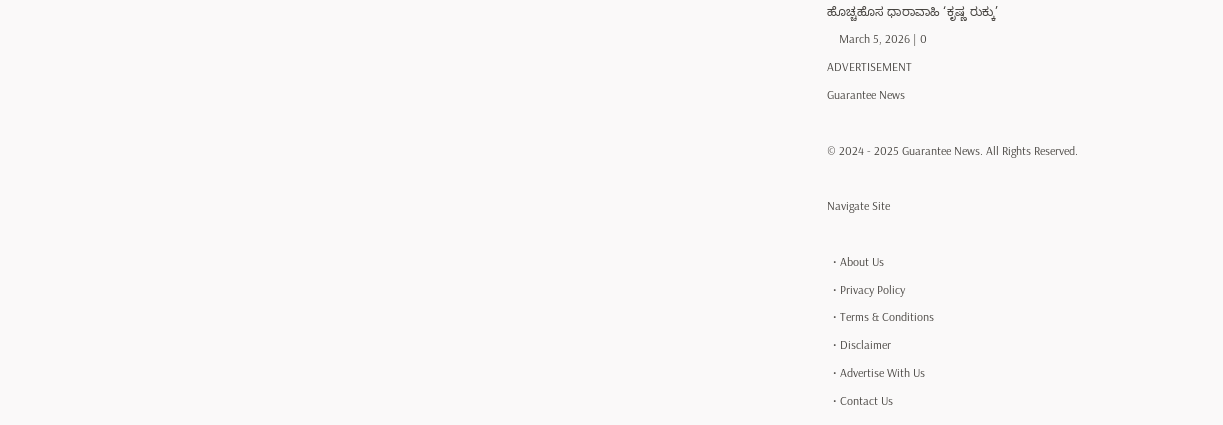ಹೊಚ್ಚಹೊಸ ಧಾರಾವಾಹಿ ‘ಕೃಷ್ಣ ರುಕ್ಕು’
    March 5, 2026 | 0
ADVERTISEMENT
Guarantee News

© 2024 - 2025 Guarantee News. All Rights Reserved.

Navigate Site

  • About Us
  • Privacy Policy
  • Terms & Conditions
  • Disclaimer
  • Advertise With Us
  • Contact Us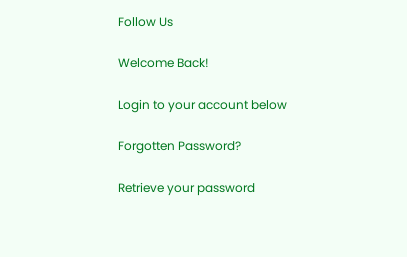Follow Us

Welcome Back!

Login to your account below

Forgotten Password?

Retrieve your password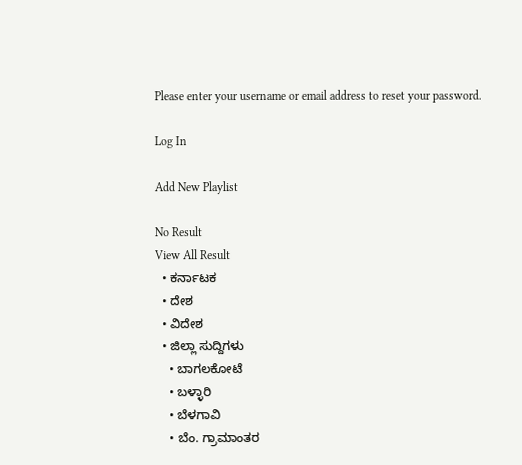Please enter your username or email address to reset your password.

Log In

Add New Playlist

No Result
View All Result
  • ಕರ್ನಾಟಕ
  • ದೇಶ
  • ವಿದೇಶ
  • ಜಿಲ್ಲಾ ಸುದ್ದಿಗಳು
    • ಬಾಗಲಕೋಟೆ
    • ಬಳ್ಳಾರಿ
    • ಬೆಳಗಾವಿ
    • ಬೆಂ. ಗ್ರಾಮಾಂತರ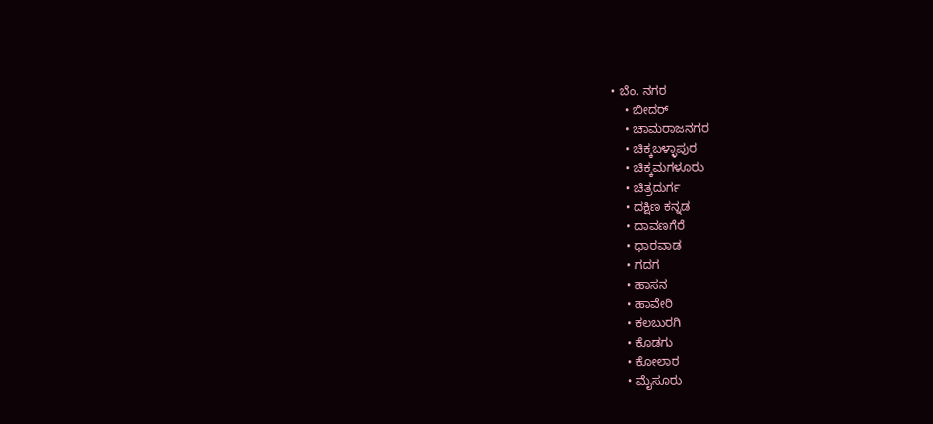• ಬೆಂ. ನಗರ
    • ಬೀದರ್
    • ಚಾಮರಾಜನಗರ
    • ಚಿಕ್ಕಬಳ್ಳಾಪುರ
    • ಚಿಕ್ಕಮಗಳೂರು
    • ಚಿತ್ರದುರ್ಗ
    • ದಕ್ಷಿಣ ಕನ್ನಡ
    • ದಾವಣಗೆರೆ
    • ಧಾರವಾಡ
    • ಗದಗ
    • ಹಾಸನ
    • ಹಾವೇರಿ
    • ಕಲಬುರಗಿ
    • ಕೊಡಗು
    • ಕೋಲಾರ
    • ಮೈಸೂರು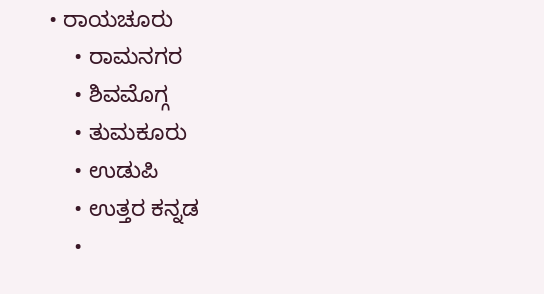• ರಾಯಚೂರು
    • ರಾಮನಗರ
    • ಶಿವಮೊಗ್ಗ
    • ತುಮಕೂರು
    • ಉಡುಪಿ
    • ಉತ್ತರ ಕನ್ನಡ
    •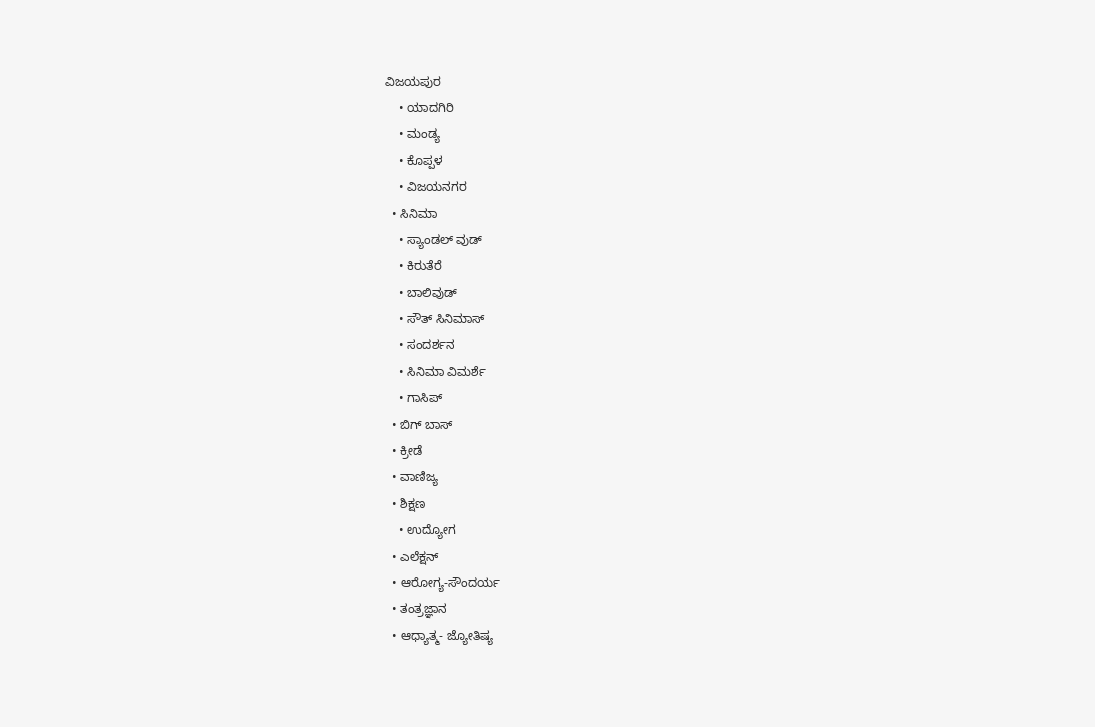ವಿಜಯಪುರ
    • ಯಾದಗಿರಿ
    • ಮಂಡ್ಯ
    • ಕೊಪ್ಪಳ
    • ವಿಜಯನಗರ
  • ಸಿನಿಮಾ
    • ಸ್ಯಾಂಡಲ್ ವುಡ್
    • ಕಿರುತೆರೆ
    • ಬಾಲಿವುಡ್
    • ಸೌತ್ ಸಿನಿಮಾಸ್
    • ಸಂದರ್ಶನ
    • ಸಿನಿಮಾ ವಿಮರ್ಶೆ
    • ಗಾಸಿಪ್
  • ಬಿಗ್ ಬಾಸ್
  • ಕ್ರೀಡೆ
  • ವಾಣಿಜ್ಯ
  • ಶಿಕ್ಷಣ
    • ಉದ್ಯೋಗ
  • ಎಲೆಕ್ಷನ್
  • ಆರೋಗ್ಯ-ಸೌಂದರ್ಯ
  • ತಂತ್ರಜ್ಞಾನ
  • ಆಧ್ಯಾತ್ಮ- ಜ್ಯೋತಿಷ್ಯ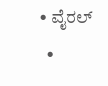• ವೈರಲ್
  •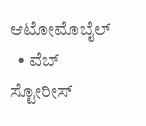ಆಟೋಮೊಬೈಲ್
  • ವೆಬ್ ಸ್ಟೋರೀಸ್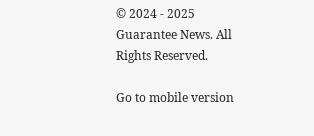© 2024 - 2025 Guarantee News. All Rights Reserved.

Go to mobile version